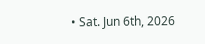• Sat. Jun 6th, 2026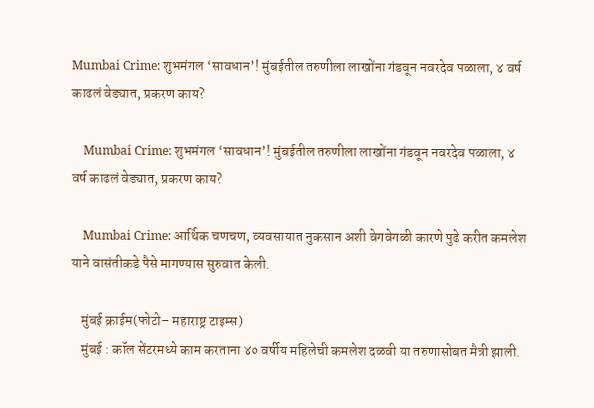Mumbai Crime: शुभमंगल ‘सावधान’! मुंबईतील तरुणीला लाखोंना गंडवून नवरदेव पळाला, ४ वर्ष काढलं वेड्यात, प्रकरण काय?

    Mumbai Crime: शुभमंगल ‘सावधान’! मुंबईतील तरुणीला लाखोंना गंडवून नवरदेव पळाला, ४ वर्ष काढलं वेड्यात, प्रकरण काय?

    Mumbai Crime: आर्थिक चणचण, व्यवसायात नुकसान अशी वेगवेगळी कारणे पुढे करीत कमलेश याने वासंतीकडे पैसे मागण्यास सुरुवात केली.

    मुंबई क्राईम(फोटो– महाराष्ट्र टाइम्स)
    मुंबई : कॉल सेंटरमध्ये काम करताना ४० वर्षीय महिलेची कमलेश दळवी या तरुणासोबत मैत्री झाली.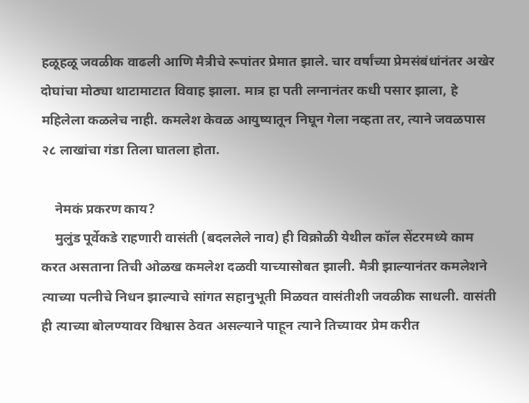हळूहळू जवळीक वाढली आणि मैत्रीचे रूपांतर प्रेमात झाले. चार वर्षांच्या प्रेमसंबंधांनंतर अखेर दोघांचा मोठ्या थाटामाटात विवाह झाला. मात्र हा पती लग्नानंतर कधी पसार झाला, हे महिलेला कळलेच नाही. कमलेश केवळ आयुष्यातून निघून गेला नव्हता तर, त्याने जवळपास २८ लाखांचा गंडा तिला घातला होता.

    नेमकं प्रकरण काय?
    मुलुंड पूर्वेकडे राहणारी वासंती (बदललेले नाव) ही विक्रोळी येथील कॉल सेंटरमध्ये काम करत असताना तिची ओळख कमलेश दळवी याच्यासोबत झाली. मैत्री झाल्यानंतर कमलेशने त्याच्या पत्नीचे निधन झाल्याचे सांगत सहानुभूती मिळवत वासंतीशी जवळीक साधली. वासंती ही त्याच्या बोलण्यावर विश्वास ठेवत असल्याने पाहून त्याने तिच्यावर प्रेम करीत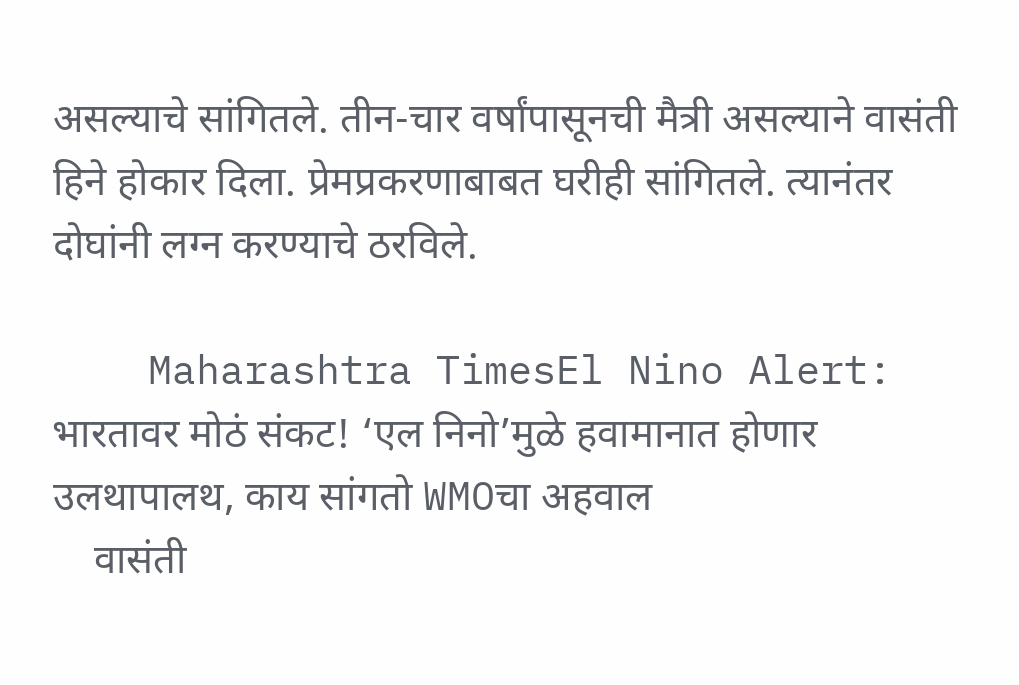असल्याचे सांगितले. तीन-चार वर्षांपासूनची मैत्री असल्याने वासंती हिने होकार दिला. प्रेमप्रकरणाबाबत घरीही सांगितले. त्यानंतर दोघांनी लग्न करण्याचे ठरविले.

    Maharashtra TimesEl Nino Alert: भारतावर मोठं संकट! ‘एल निनो’मुळे हवामानात होणार उलथापालथ, काय सांगतो WMOचा अहवाल
    वासंती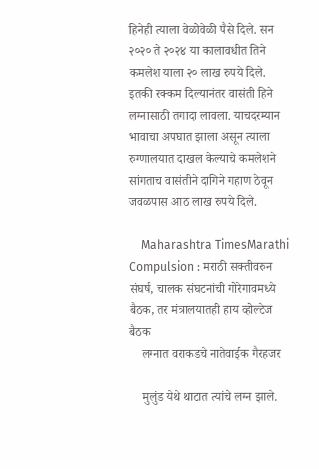हिनेही त्याला वेळोवेळी पैसे दिले. सन २०२० ते २०२४ या कालावधीत तिने कमलेश याला २० लाख रुपये दिले. इतकी रक्कम दिल्यानंतर वासंती हिने लग्नासाठी तगादा लावला. याचदरम्यान भावाचा अपघात झाला असून त्याला रुग्णालयात दाखल केल्याचे कमलेशने सांगताच वासंतीने दागिने गहाण ठेवून जवळपास आठ लाख रुपये दिले.

    Maharashtra TimesMarathi Compulsion : मराठी सक्तीवरुन संघर्ष, चालक संघटनांची गोरेगावमध्ये बैठक, तर मंत्रालयातही हाय व्होल्टेज बैठक
    लग्नात वराकडचे नातेवाईक गैरहजर

    मुलुंड येथे थाटात त्यांचे लग्न झाले.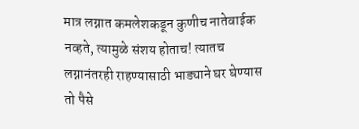मात्र लग्नात कमलेशकडून कुणीच नातेवाईक नव्हते, त्यामुळे संशय होताच! त्यातच लग्नानंतरही राहण्यासाठी भाड्याने घर घेण्यास तो पैसे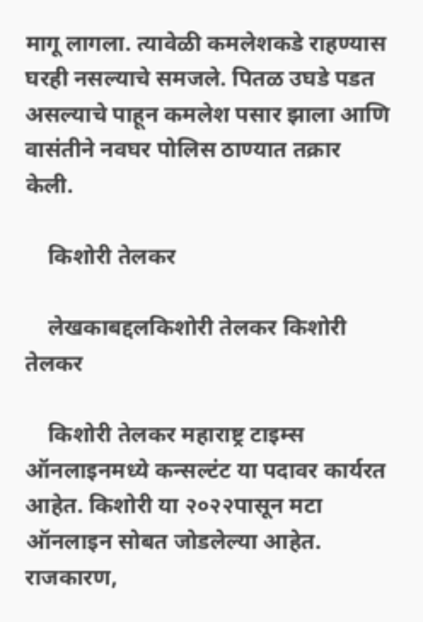मागू लागला. त्यावेळी कमलेशकडे राहण्यास घरही नसल्याचे समजले. पितळ उघडे पडत असल्याचे पाहून कमलेश पसार झाला आणि वासंतीने नवघर पोलिस ठाण्यात तक्रार केली.

    किशोरी तेलकर

    लेखकाबद्दलकिशोरी तेलकर किशोरी तेलकर

    किशोरी तेलकर महाराष्ट्र टाइम्स ऑनलाइनमध्ये कन्सल्टंट या पदावर कार्यरत आहेत. किशोरी या २०२२पासून मटा ऑनलाइन सोबत जोडलेल्या आहेत. राजकारण,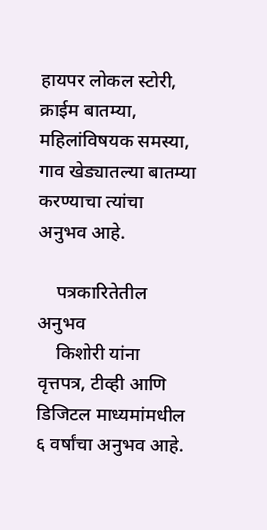हायपर लोकल स्टोरी, क्राईम बातम्या, महिलांविषयक समस्या, गाव खेड्यातल्या बातम्या करण्याचा त्यांचा अनुभव आहे.

    पत्रकारितेतील अनुभव
    किशोरी यांना वृत्तपत्र, टीव्ही आणि डिजिटल माध्यमांमधील ६ वर्षांचा अनुभव आहे.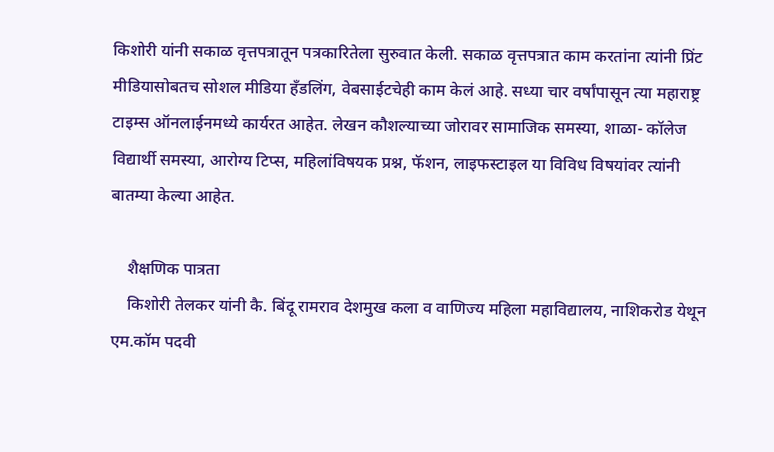किशोरी यांनी सकाळ वृत्तपत्रातून पत्रकारितेला सुरुवात केली. सकाळ वृत्तपत्रात काम करतांना त्यांनी प्रिंट मीडियासोबतच सोशल मीडिया हॅंडलिंग, वेबसाईटचेही काम केलं आहे. सध्या चार वर्षांपासून त्या महाराष्ट्र टाइम्स ऑनलाईनमध्ये कार्यरत आहेत. लेखन कौशल्याच्या जोरावर सामाजिक समस्या, शाळा- कॉलेज विद्यार्थी समस्या, आरोग्य टिप्स, महिलांविषयक प्रश्न, फॅशन, लाइफस्टाइल या विविध विषयांवर त्यांनी बातम्या केल्या आहेत.

    शैक्षणिक पात्रता
    किशोरी तेलकर यांनी कै. बिंदू रामराव देशमुख कला व वाणिज्य महिला महाविद्यालय, नाशिकरोड येथून एम.कॉम पदवी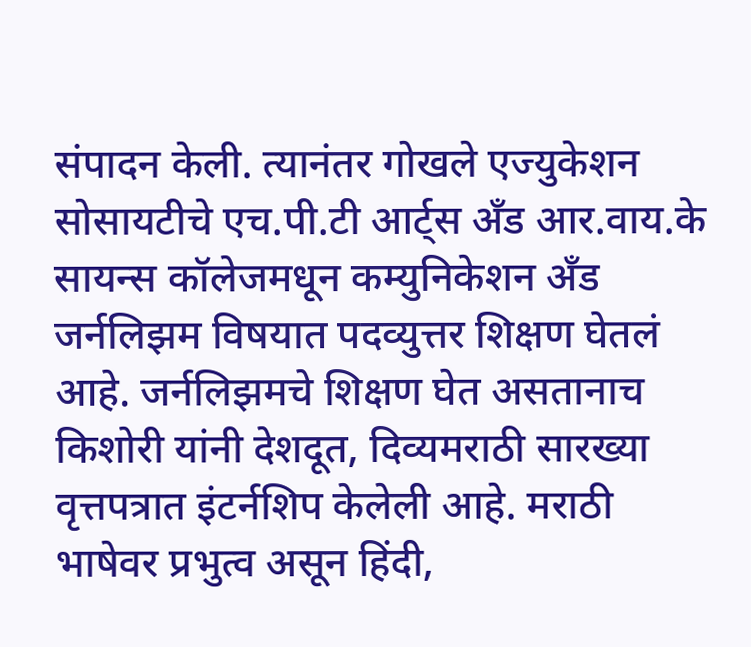संपादन केली. त्यानंतर गोखले एज्युकेशन सोसायटीचे एच.पी.टी आर्ट्स अँड आर.वाय.के सायन्स कॉलेजमधून कम्युनिकेशन अँड जर्नलिझम विषयात पदव्युत्तर शिक्षण घेतलं आहे. जर्नलिझमचे शिक्षण घेत असतानाच किशोरी यांनी देशदूत, दिव्यमराठी सारख्या वृत्तपत्रात इंटर्नशिप केलेली आहे. मराठी भाषेवर प्रभुत्व असून हिंदी,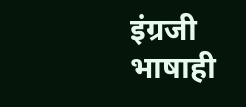इंग्रजी भाषाही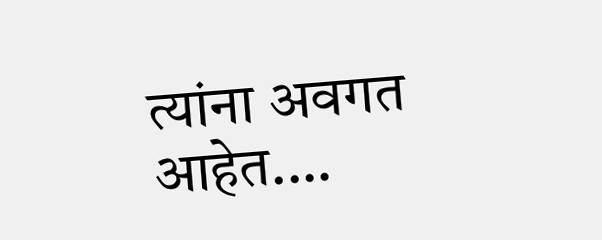त्यांना अवगत आहेत.…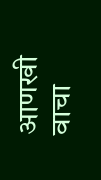आणखी वाचा